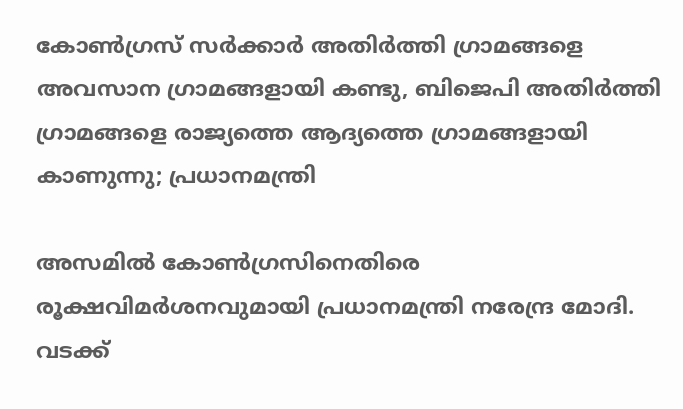കോൺഗ്രസ് സർക്കാർ അതിർത്തി ഗ്രാമങ്ങളെ അവസാന ഗ്രാമങ്ങളായി കണ്ടു, ബിജെപി അതിർത്തി ഗ്രാമങ്ങളെ രാജ്യത്തെ ആദ്യത്തെ ഗ്രാമങ്ങളായി കാണുന്നു; പ്രധാനമന്ത്രി

അസമിൽ കോൺഗ്രസിനെതിരെ രൂക്ഷവിമർശനവുമായി പ്രധാനമന്ത്രി നരേന്ദ്ര മോദി. വടക്ക്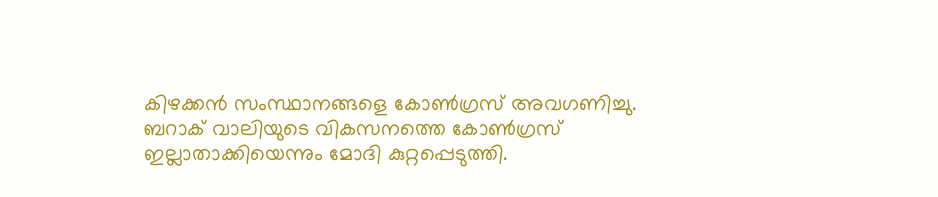കിഴക്കൻ സംസ്ഥാനങ്ങളെ കോൺഗ്രസ് അവഗണിച്ചു. ബറാക് വാലിയുടെ വികസനത്തെ കോൺഗ്രസ് ഇല്ലാതാക്കിയെന്നും മോദി കുറ്റപ്പെടുത്തി.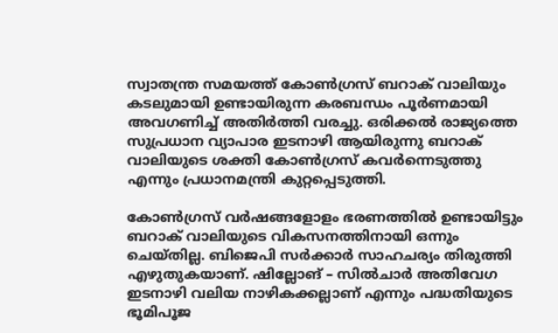സ്വാതന്ത്ര സമയത്ത് കോൺഗ്രസ് ബറാക് വാലിയും കടലുമായി ഉണ്ടായിരുന്ന കരബന്ധം പൂർണമായി അവഗണിച്ച് അതിർത്തി വരച്ചു. ഒരിക്കൽ രാജ്യത്തെ സുപ്രധാന വ്യാപാര ഇടനാഴി ആയിരുന്നു ബറാക് വാലിയുടെ ശക്തി കോൺഗ്രസ് കവർന്നെടുത്തു എന്നും പ്രധാനമന്ത്രി കുറ്റപ്പെടുത്തി.

കോൺഗ്രസ് വർഷങ്ങളോളം ഭരണത്തിൽ ഉണ്ടായിട്ടും ബറാക് വാലിയുടെ വികസനത്തിനായി ഒന്നും ചെയ്തില്ല. ബിജെപി സർക്കാർ സാഹചര്യം തിരുത്തി എഴുതുകയാണ്. ഷില്ലോങ് – സിൽചാർ അതിവേഗ ഇടനാഴി വലിയ നാഴികക്കല്ലാണ് എന്നും പദ്ധതിയുടെ ഭൂമിപൂജ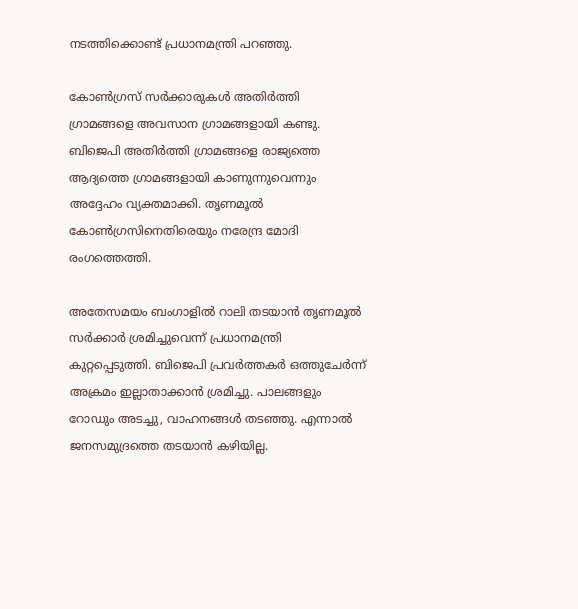നടത്തിക്കൊണ്ട് പ്രധാനമന്ത്രി പറഞ്ഞു.

കോൺഗ്രസ് സർക്കാരുകൾ അതിർത്തി ഗ്രാമങ്ങളെ അവസാന ഗ്രാമങ്ങളായി കണ്ടു. ബിജെപി അതിർത്തി ഗ്രാമങ്ങളെ രാജ്യത്തെ ആദ്യത്തെ ഗ്രാമങ്ങളായി കാണുന്നുവെന്നും അദ്ദേഹം വ്യക്തമാക്കി. തൃണമൂൽ കോൺഗ്രസിനെതിരെയും നരേന്ദ്ര മോദി രംഗത്തെത്തി.

അതേസമയം ബംഗാളിൽ റാലി തടയാൻ തൃണമൂൽ സർക്കാർ ശ്രമിച്ചുവെന്ന് പ്രധാനമന്ത്രി കുറ്റപ്പെടുത്തി. ബിജെപി പ്രവർത്തകർ ഒത്തുചേർന്ന് അക്രമം ഇല്ലാതാക്കാൻ ശ്രമിച്ചു. പാലങ്ങളും റോഡും അടച്ചു, വാഹനങ്ങൾ തടഞ്ഞു. എന്നാൽ ജനസമുദ്രത്തെ തടയാൻ കഴിയില്ല.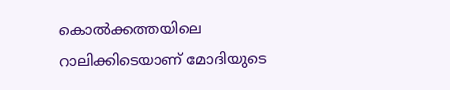കൊൽക്കത്തയിലെ റാലിക്കിടെയാണ് മോദിയുടെ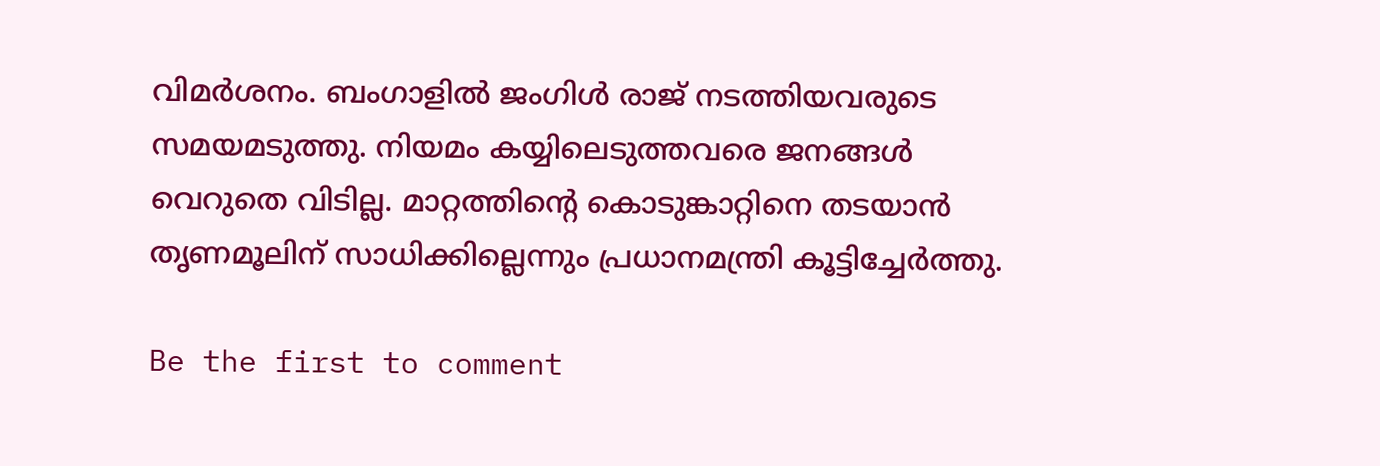വിമർശനം. ബംഗാളിൽ ജംഗിൾ രാജ് നടത്തിയവരുടെ സമയമടുത്തു. നിയമം കയ്യിലെടുത്തവരെ ജനങ്ങൾ വെറുതെ വിടില്ല. മാറ്റത്തിൻ്റെ കൊടുങ്കാറ്റിനെ തടയാൻ തൃണമൂലിന് സാധിക്കില്ലെന്നും പ്രധാനമന്ത്രി കൂട്ടിച്ചേർത്തു.

Be the first to comment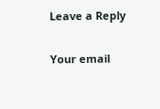Leave a Reply

Your email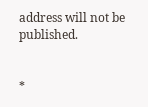address will not be published.


*